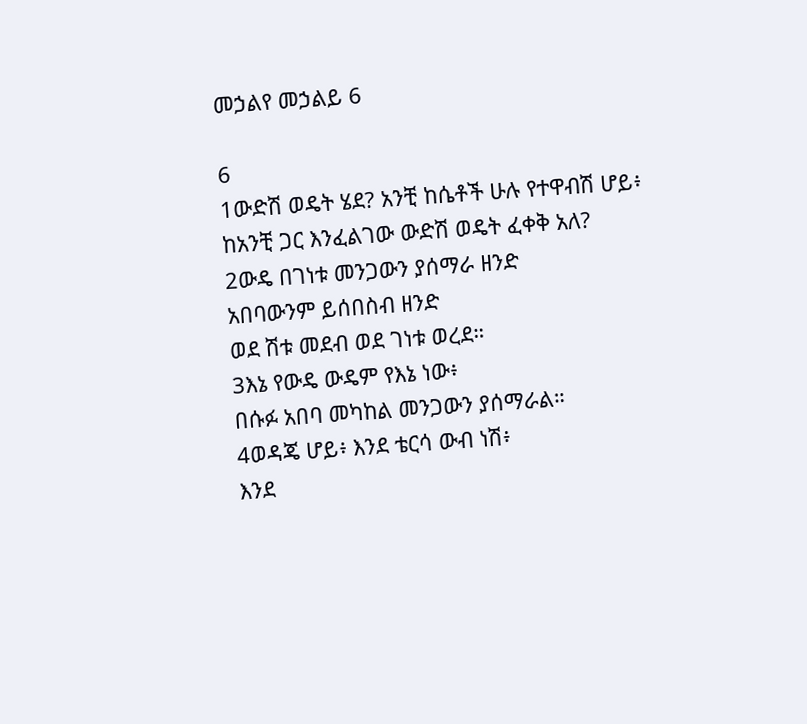መኃልየ መኃልይ 6

6
1ውድሽ ወዴት ሄደ? አንቺ ከሴቶች ሁሉ የተዋብሽ ሆይ፥
ከአንቺ ጋር እንፈልገው ውድሽ ወዴት ፈቀቅ አለ?
2ውዴ በገነቱ መንጋውን ያሰማራ ዘንድ
አበባውንም ይሰበስብ ዘንድ
ወደ ሽቱ መደብ ወደ ገነቱ ወረደ።
3እኔ የውዴ ውዴም የእኔ ነው፥
በሱፉ አበባ መካከል መንጋውን ያሰማራል።
4ወዳጄ ሆይ፥ እንደ ቴርሳ ውብ ነሽ፥
እንደ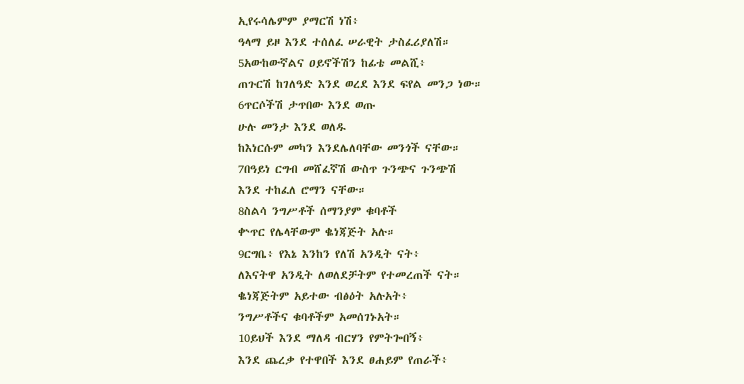ኢየሩሳሌምም ያማርሽ ነሽ፥
ዓላማ ይዞ እንደ ተሰለፈ ሠራዊት ታስፈሪያለሽ።
5አውከውኛልና ዐይኖችሽን ከፊቴ መልሺ፥
ጠጉርሽ ከገለዓድ እንደ ወረደ እንደ ፍየል መንጋ ነው።
6ጥርሶችሽ ታጥበው እንደ ወጡ
ሁሉ መንታ እንደ ወለዱ
ከእነርሱም መካን እንደሌለባቸው መንጎች ናቸው።
7በዓይነ ርግብ መሸፈኛሽ ውስጥ ጉንጭና ጉንጭሽ
እንደ ተከፈለ ሮማን ናቸው።
8ስልሳ ንግሥቶች ሰማንያም ቁባቶች
ቍጥር የሌላቸውም ቈነጃጅት አሉ።
9ርግቤ፥ የእኔ እንከን የለሽ አንዲት ናት፥
ለእናትዋ አንዲት ለወለደቻትም የተመረጠች ናት።
ቈነጃጅትም አይተው ብፅዕት አሉአት፥
ንግሥቶችና ቁባቶችም አመሰገኑአት።
10ይህች እንደ ማለዳ ብርሃን የምትጐበኝ፥
እንደ ጨረቃ የተዋበች እንደ ፀሐይም የጠራች፥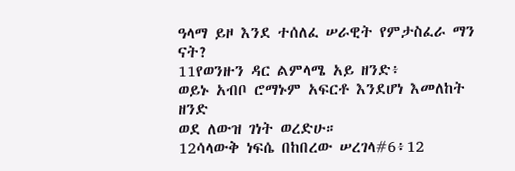ዓላማ ይዞ እንደ ተሰለፈ ሠራዊት የምታስፈራ ማን ናት?
11የወንዙን ዳር ልምላሜ አይ ዘንድ፥
ወይኑ አብቦ ሮማኑም አፍርቶ እንደሆነ እመለከት ዘንድ
ወደ ለውዝ ገነት ወረድሁ።
12ሳላውቅ ነፍሴ በከበረው ሠረገላ#6፥12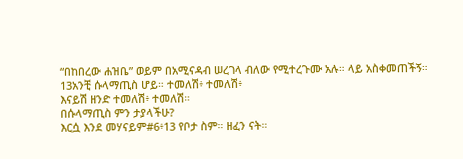“በከበረው ሐዝቤ” ወይም በአሚናዳብ ሠረገላ ብለው የሚተረጉሙ አሉ። ላይ አስቀመጠችኝ።
13አንቺ ሱላማጢስ ሆይ። ተመለሽ፥ ተመለሽ፥
እናይሽ ዘንድ ተመለሽ፥ ተመለሽ።
በሱላማጢስ ምን ታያላችሁ?
እርሷ እንደ መሃናይም#6፥13 የቦታ ስም። ዘፈን ናት።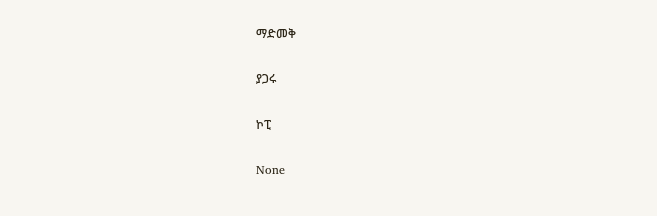ማድመቅ

ያጋሩ

ኮፒ

None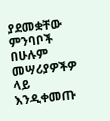ያደመቋቸው ምንባቦች በሁሉም መሣሪያዎችዎ ላይ እንዲቀመጡ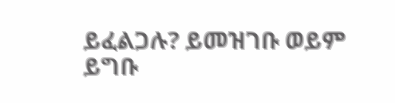ይፈልጋሉ? ይመዝገቡ ወይም ይግቡ